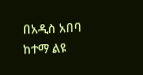በአዲስ አበባ ከተማ ልዩ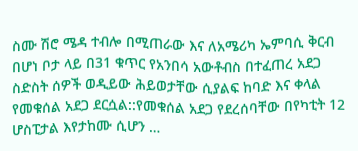ስሙ ሽሮ ሜዳ ተብሎ በሚጠራው እና ለአሜሪካ ኤምባሲ ቅርብ በሆነ ቦታ ላይ በ31 ቁጥር የአንበሳ አውቶብስ በተፈጠረ አደጋ ስድስት ሰዎች ወዲይው ሕይወታቸው ሲያልፍ ከባድ እና ቀላል የመቁሰል አደጋ ደርሷል::የመቁሰል አደጋ የደረሰባቸው በየካቲት 12 ሆስፒታል እየታከሙ ሲሆን …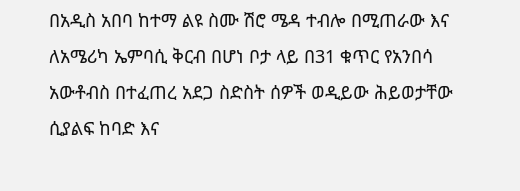በአዲስ አበባ ከተማ ልዩ ስሙ ሽሮ ሜዳ ተብሎ በሚጠራው እና ለአሜሪካ ኤምባሲ ቅርብ በሆነ ቦታ ላይ በ31 ቁጥር የአንበሳ አውቶብስ በተፈጠረ አደጋ ስድስት ሰዎች ወዲይው ሕይወታቸው ሲያልፍ ከባድ እና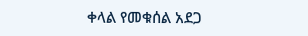ቀላል የመቁሰል አደጋ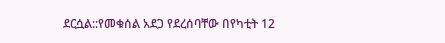ደርሷል::የመቁሰል አደጋ የደረሰባቸው በየካቲት 12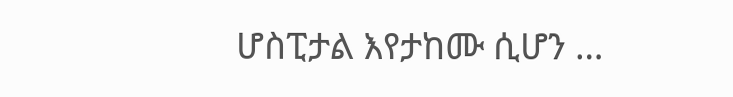ሆስፒታል እየታከሙ ሲሆን …